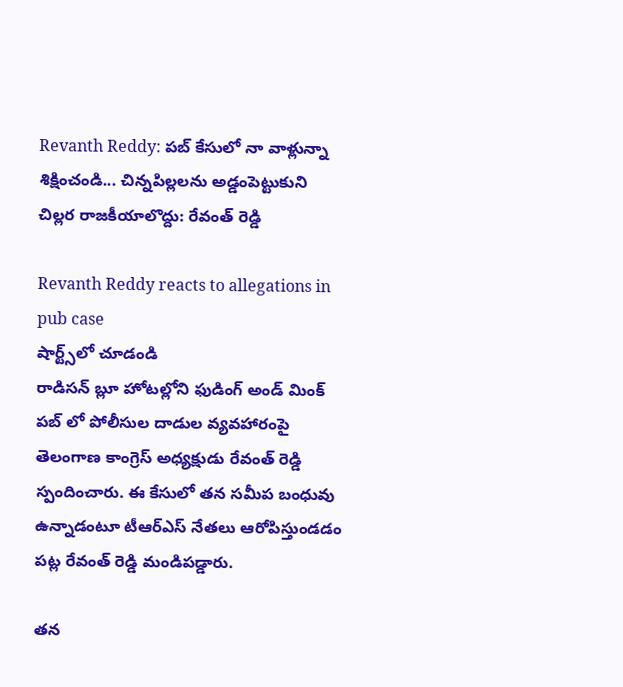Revanth Reddy: పబ్ కేసులో నా వాళ్లున్నా శిక్షించండి... చిన్నపిల్లలను అడ్డంపెట్టుకుని చిల్లర రాజకీయాలొద్దు: రేవంత్ రెడ్డి

Revanth Reddy reacts to allegations in pub case
షార్ట్స్‌లో చూడండి
రాడిసన్ బ్లూ హోటల్లోని ఫుడింగ్‌ అండ్ మింక్ పబ్ లో పోలీసుల దాడుల వ్యవహారంపై తెలంగాణ కాంగ్రెస్ అధ్యక్షుడు రేవంత్ రెడ్డి స్పందించారు. ఈ కేసులో తన సమీప బంధువు ఉన్నాడంటూ టీఆర్ఎస్ నేతలు ఆరోపిస్తుండడం పట్ల రేవంత్ రెడ్డి మండిపడ్డారు.

తన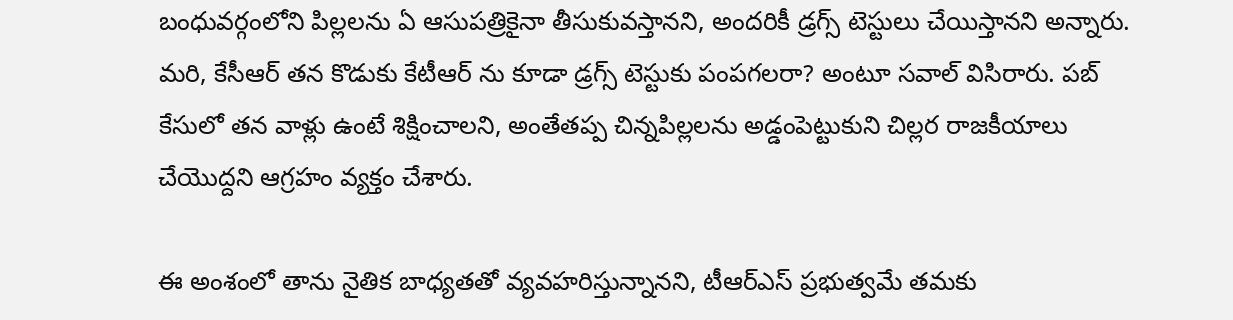బంధువర్గంలోని పిల్లలను ఏ ఆసుపత్రికైనా తీసుకువస్తానని, అందరికీ డ్రగ్స్ టెస్టులు చేయిస్తానని అన్నారు. మరి, కేసీఆర్ తన కొడుకు కేటీఆర్ ను కూడా డ్రగ్స్ టెస్టుకు పంపగలరా? అంటూ సవాల్ విసిరారు. పబ్ కేసులో తన వాళ్లు ఉంటే శిక్షించాలని, అంతేతప్ప చిన్నపిల్లలను అడ్డంపెట్టుకుని చిల్లర రాజకీయాలు చేయొద్దని ఆగ్రహం వ్యక్తం చేశారు.

ఈ అంశంలో తాను నైతిక బాధ్యతతో వ్యవహరిస్తున్నానని, టీఆర్ఎస్ ప్రభుత్వమే తమకు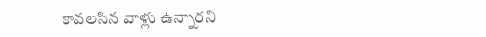కావలసిన వాళ్లు ఉన్నారని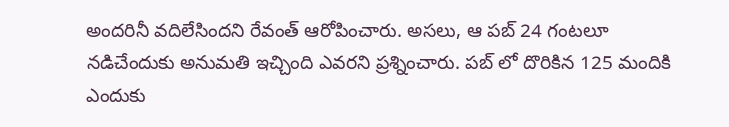అందరినీ వదిలేసిందని రేవంత్ ఆరోపించారు. అసలు, ఆ పబ్ 24 గంటలూ నడిచేందుకు అనుమతి ఇచ్చింది ఎవరని ప్రశ్నించారు. పబ్ లో దొరికిన 125 మందికి ఎందుకు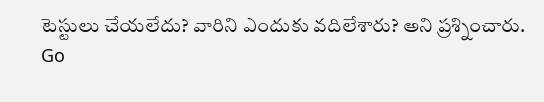టెస్టులు చేయలేదు? వారిని ఎందుకు వదిలేశారు? అని ప్రశ్నించారు.
Go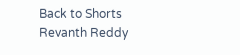Back to Shorts
Revanth Reddy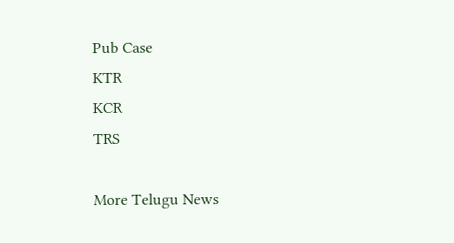Pub Case
KTR
KCR
TRS

More Telugu News